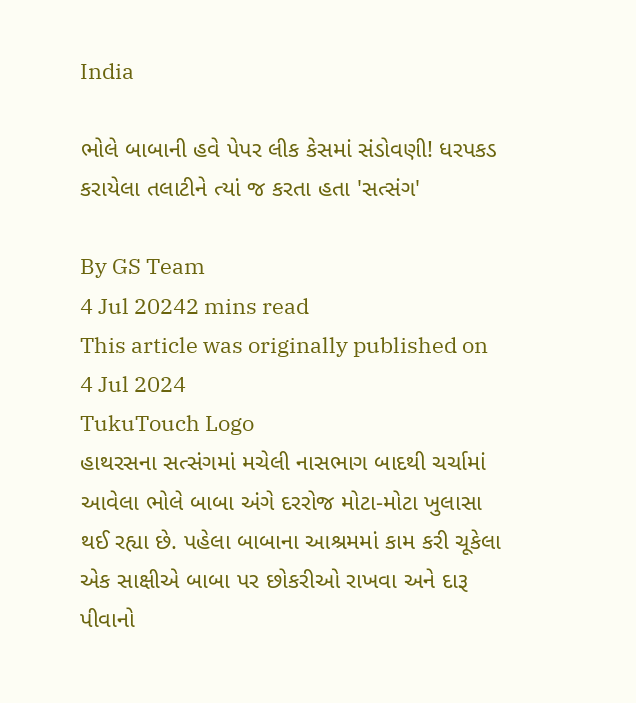India

ભોલે બાબાની હવે પેપર લીક કેસમાં સંડોવણી! ધરપકડ કરાયેલા તલાટીને ત્યાં જ કરતા હતા 'સત્સંગ'

By GS Team
4 Jul 20242 mins read
This article was originally published on 4 Jul 2024
TukuTouch Logo
હાથરસના સત્સંગમાં મચેલી નાસભાગ બાદથી ચર્ચામાં આવેલા ભોલે બાબા અંગે દરરોજ મોટા-મોટા ખુલાસા થઈ રહ્યા છે. પહેલા બાબાના આશ્રમમાં કામ કરી ચૂકેલા એક સાક્ષીએ બાબા પર છોકરીઓ રાખવા અને દારૂ પીવાનો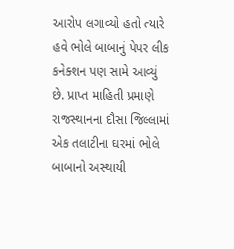આરોપ લગાવ્યો હતો ત્યારે હવે ભોલે બાબાનું પેપર લીક કનેક્શન પણ સામે આવ્યું છે. પ્રાપ્ત માહિતી પ્રમાણે રાજસ્થાનના દૌસા જિલ્લામાં એક તલાટીના ઘરમાં ભોલે બાબાનો અસ્થાયી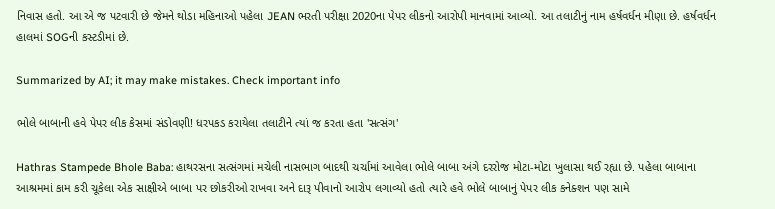નિવાસ હતો. આ એ જ પટવારી છે જેમને થોડા મહિનાઓ પહેલા JEAN ભરતી પરીક્ષા 2020ના પેપર લીકનો આરોપી માનવામાં આવ્યો. આ તલાટીનું નામ હર્ષવર્ધન મીણા છે. હર્ષવર્ધન હાલમાં SOGની કસ્ટડીમાં છે.

Summarized by AI; it may make mistakes. Check important info

ભોલે બાબાની હવે પેપર લીક કેસમાં સંડોવણી! ધરપકડ કરાયેલા તલાટીને ત્યાં જ કરતા હતા 'સત્સંગ'

Hathras Stampede Bhole Baba: હાથરસના સત્સંગમાં મચેલી નાસભાગ બાદથી ચર્ચામાં આવેલા ભોલે બાબા અંગે દરરોજ મોટા-મોટા ખુલાસા થઈ રહ્યા છે. પહેલા બાબાના આશ્રમમાં કામ કરી ચૂકેલા એક સાક્ષીએ બાબા પર છોકરીઓ રાખવા અને દારૂ પીવાનો આરોપ લગાવ્યો હતો ત્યારે હવે ભોલે બાબાનું પેપર લીક કનેક્શન પણ સામે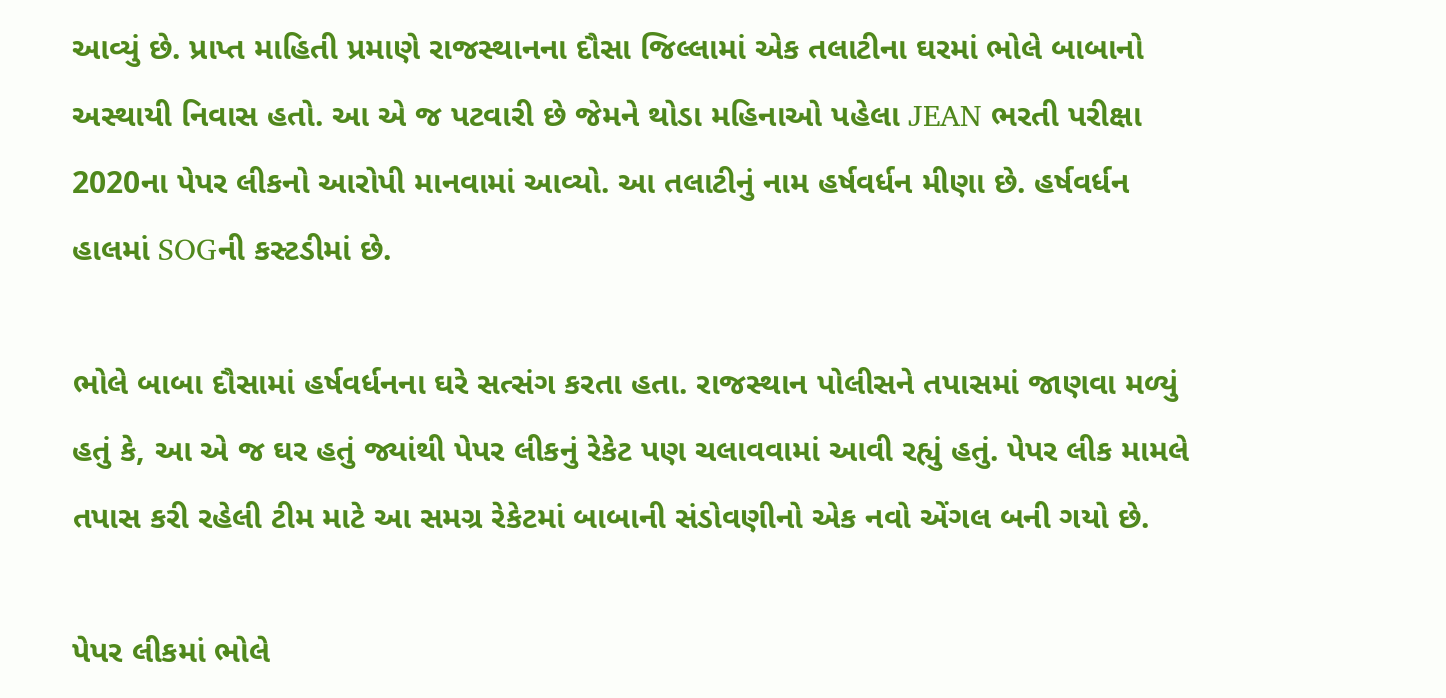આવ્યું છે. પ્રાપ્ત માહિતી પ્રમાણે રાજસ્થાનના દૌસા જિલ્લામાં એક તલાટીના ઘરમાં ભોલે બાબાનો અસ્થાયી નિવાસ હતો. આ એ જ પટવારી છે જેમને થોડા મહિનાઓ પહેલા JEAN ભરતી પરીક્ષા 2020ના પેપર લીકનો આરોપી માનવામાં આવ્યો. આ તલાટીનું નામ હર્ષવર્ધન મીણા છે. હર્ષવર્ધન હાલમાં SOGની કસ્ટડીમાં છે.

ભોલે બાબા દૌસામાં હર્ષવર્ધનના ઘરે સત્સંગ કરતા હતા. રાજસ્થાન પોલીસને તપાસમાં જાણવા મળ્યું હતું કે, આ એ જ ઘર હતું જ્યાંથી પેપર લીકનું રેકેટ પણ ચલાવવામાં આવી રહ્યું હતું. પેપર લીક મામલે તપાસ કરી રહેલી ટીમ માટે આ સમગ્ર રેકેટમાં બાબાની સંડોવણીનો એક નવો એંગલ બની ગયો છે.

પેપર લીકમાં ભોલે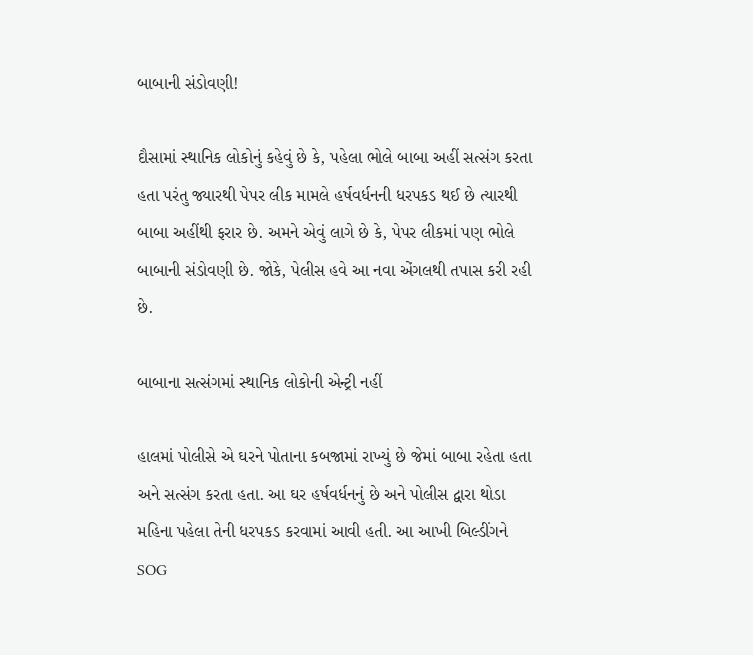બાબાની સંડોવણી!

દૌસામાં સ્થાનિક લોકોનું કહેવું છે કે, પહેલા ભોલે બાબા અહીં સત્સંગ કરતા હતા પરંતુ જ્યારથી પેપર લીક મામલે હર્ષવર્ધનની ધરપકડ થઈ છે ત્યારથી બાબા અહીંથી ફરાર છે. અમને એવું લાગે છે કે, પેપર લીકમાં પણ ભોલે બાબાની સંડોવણી છે. જોકે, પેલીસ હવે આ નવા એંગલથી તપાસ કરી રહી છે.

બાબાના સત્સંગમાં સ્થાનિક લોકોની એન્ટ્રી નહીં

હાલમાં પોલીસે એ ઘરને પોતાના કબજામાં રાખ્યું છે જેમાં બાબા રહેતા હતા અને સત્સંગ કરતા હતા. આ ઘર હર્ષવર્ધનનું છે અને પોલીસ દ્વારા થોડા મહિના પહેલા તેની ધરપકડ કરવામાં આવી હતી. આ આખી બિલ્ડીંગને SOG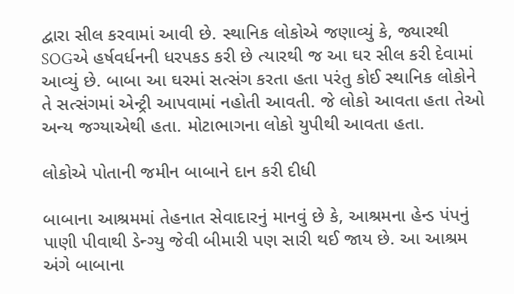દ્વારા સીલ કરવામાં આવી છે. સ્થાનિક લોકોએ જણાવ્યું કે, જ્યારથી SOGએ હર્ષવર્ધનની ધરપકડ કરી છે ત્યારથી જ આ ઘર સીલ કરી દેવામાં આવ્યું છે. બાબા આ ઘરમાં સત્સંગ કરતા હતા પરંતુ કોઈ સ્થાનિક લોકોને તે સત્સંગમાં એન્ટ્રી આપવામાં નહોતી આવતી. જે લોકો આવતા હતા તેઓ અન્ય જગ્યાએથી હતા. મોટાભાગના લોકો યુપીથી આવતા હતા.

લોકોએ પોતાની જમીન બાબાને દાન કરી દીધી

બાબાના આશ્રમમાં તેહનાત સેવાદારનું માનવું છે કે, આશ્રમના હેન્ડ પંપનું પાણી પીવાથી ડેન્ગ્યુ જેવી બીમારી પણ સારી થઈ જાય છે. આ આશ્રમ અંગે બાબાના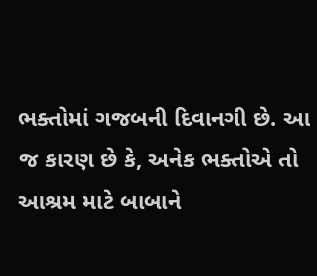ભક્તોમાં ગજબની દિવાનગી છે. આ જ કારણ છે કે, અનેક ભક્તોએ તો આશ્રમ માટે બાબાને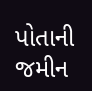પોતાની જમીન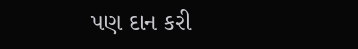પણ દાન કરી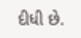દીધી છે.